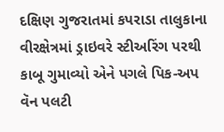દક્ષિણ ગુજરાતમાં કપરાડા તાલુકાના વીરક્ષેત્રમાં ડ્રાઇવરે સ્ટીઅરિંગ પરથી કાબૂ ગુમાવ્યો એને પગલે પિક-અપ વૅન પલટી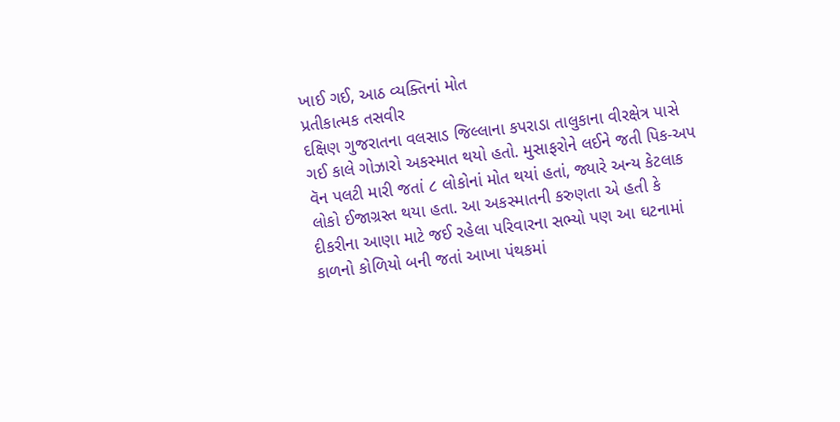ખાઈ ગઈ, આઠ વ્યક્તિનાં મોત
પ્રતીકાત્મક તસવીર
દક્ષિણ ગુજરાતના વલસાડ જિલ્લાના કપરાડા તાલુકાના વીરક્ષેત્ર પાસે ગઈ કાલે ગોઝારો અકસ્માત થયો હતો. મુસાફરોને લઈને જતી પિક-અપ વૅન પલટી મારી જતાં ૮ લોકોનાં મોત થયાં હતાં, જ્યારે અન્ય કેટલાક લોકો ઈજાગ્રસ્ત થયા હતા. આ અકસ્માતની કરુણતા એ હતી કે દીકરીના આણા માટે જઈ રહેલા પરિવારના સભ્યો પણ આ ઘટનામાં કાળનો કોળિયો બની જતાં આખા પંથકમાં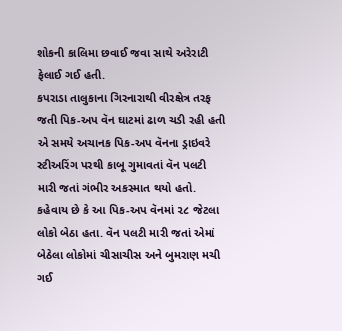શોકની કાલિમા છવાઈ જવા સાથે અરેરાટી ફેલાઈ ગઈ હતી.
કપરાડા તાલુકાના ગિરનારાથી વીરક્ષેત્ર તરફ જતી પિક-અપ વૅન ઘાટમાં ઢાળ ચડી રહી હતી એ સમયે અચાનક પિક-અપ વૅનના ડ્રાઇવરે સ્ટીઅરિંગ પરથી કાબૂ ગુમાવતાં વૅન પલટી મારી જતાં ગંભીર અકસ્માત થયો હતો. કહેવાય છે કે આ પિક-અપ વૅનમાં ૨૮ જેટલા લોકો બેઠા હતા. વૅન પલટી મારી જતાં એમાં બેઠેલા લોકોમાં ચીસાચીસ અને બુમરાણ મચી ગઈ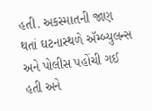હતી. અકસ્માતની જાણ થતાં ઘટનાસ્થળે ઍમ્બ્યુલન્સ અને પોલીસ પહોંચી ગઈ હતી અને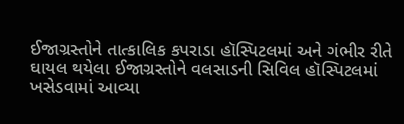ઈજાગ્રસ્તોને તાત્કાલિક કપરાડા હૉસ્પિટલમાં અને ગંભીર રીતે ઘાયલ થયેલા ઈજાગ્રસ્તોને વલસાડની સિવિલ હૉસ્પિટલમાં ખસેડવામાં આવ્યા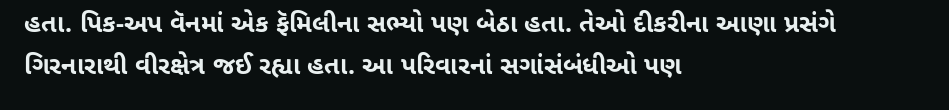હતા. પિક-અપ વૅનમાં એક ફૅમિલીના સભ્યો પણ બેઠા હતા. તેઓ દીકરીના આણા પ્રસંગે ગિરનારાથી વીરક્ષેત્ર જઈ રહ્યા હતા. આ પરિવારનાં સગાંસંબંધીઓ પણ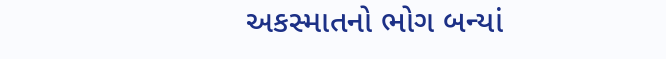અકસ્માતનો ભોગ બન્યાં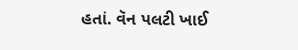હતાં. વૅન પલટી ખાઈ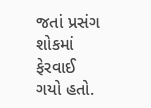જતાં પ્રસંગ શોકમાં ફેરવાઈ ગયો હતો.